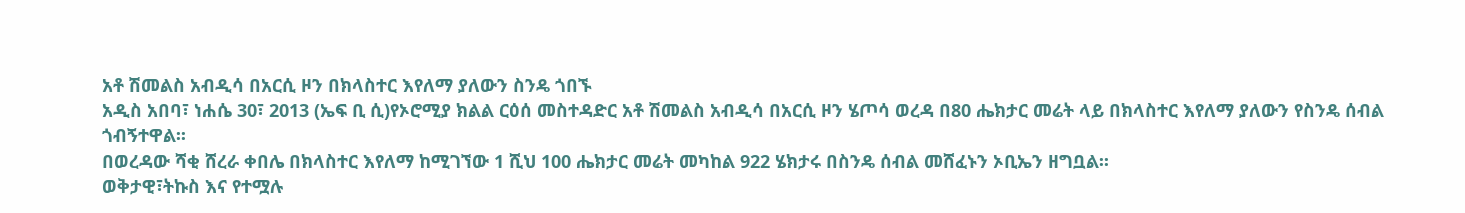አቶ ሽመልስ አብዲሳ በአርሲ ዞን በክላስተር እየለማ ያለውን ስንዴ ጎበኙ
አዲስ አበባ፣ ነሐሴ 30፣ 2013 (ኤፍ ቢ ሲ)የኦሮሚያ ክልል ርዕሰ መስተዳድር አቶ ሽመልስ አብዲሳ በአርሲ ዞን ሄጦሳ ወረዳ በ80 ሔክታር መሬት ላይ በክላስተር እየለማ ያለውን የስንዴ ሰብል ጎብኝተዋል፡፡
በወረዳው ሻቂ ሸረራ ቀበሌ በክላስተር እየለማ ከሚገኘው 1 ሺህ 100 ሔክታር መሬት መካከል 922 ሄክታሩ በስንዴ ሰብል መሸፈኑን ኦቢኤን ዘግቧል፡፡
ወቅታዊ፣ትኩስ እና የተሟሉ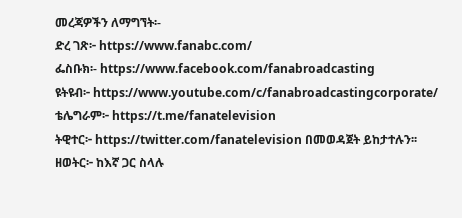መረጃዎችን ለማግኘት፡-
ድረ ገጽ፦ https://www.fanabc.com/
ፌስቡክ፡- https://www.facebook.com/fanabroadcasting
ዩትዩብ፦ https://www.youtube.com/c/fanabroadcastingcorporate/
ቴሌግራም፦ https://t.me/fanatelevision
ትዊተር፦ https://twitter.com/fanatelevision በመወዳጀት ይከታተሉን፡፡
ዘወትር፦ ከእኛ ጋር ስላሉ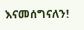እናመሰግናለን!